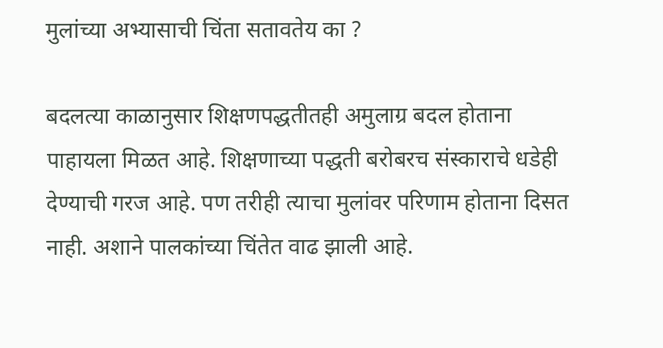मुलांच्या अभ्यासाची चिंता सतावतेय का ?

बदलत्या काळानुसार शिक्षणपद्धतीतही अमुलाग्र बदल होताना पाहायला मिळत आहे. शिक्षणाच्या पद्धती बरोबरच संस्काराचे धडेही देण्याची गरज आहे. पण तरीही त्याचा मुलांवर परिणाम होताना दिसत नाही. अशाने पालकांच्या चिंतेत वाढ झाली आहे.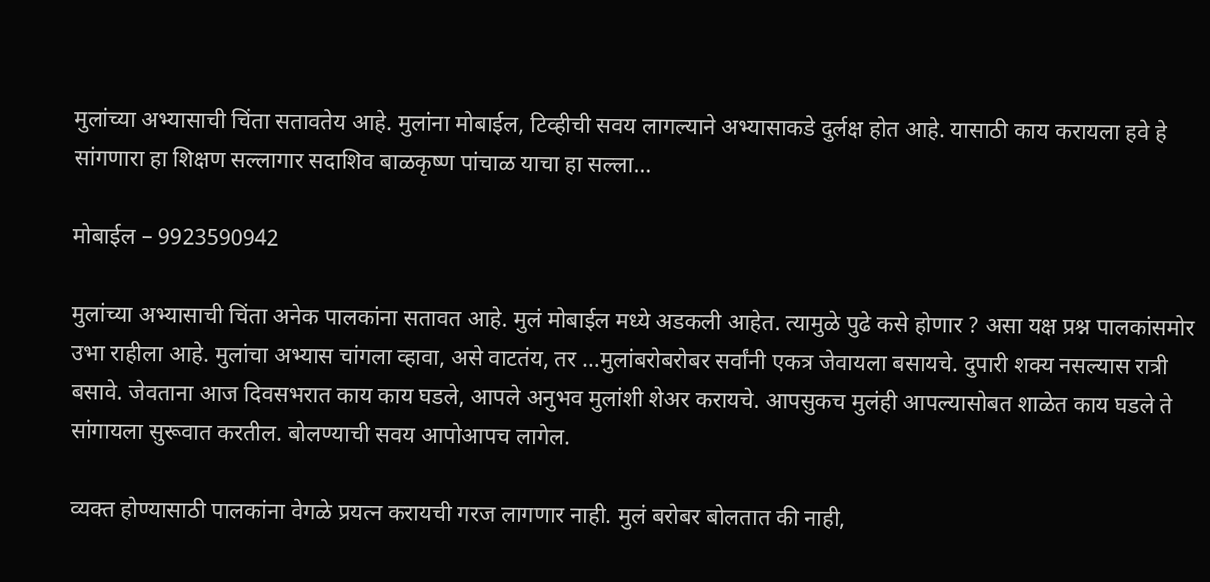मुलांच्या अभ्यासाची चिंता सतावतेय आहे. मुलांना मोबाईल, टिव्हीची सवय लागल्याने अभ्यासाकडे दुर्लक्ष होत आहे. यासाठी काय करायला हवे हे सांगणारा हा शिक्षण सल्लागार सदाशिव बाळकृष्ण पांचाळ याचा हा सल्ला…

मोबाईल – 9923590942

मुलांच्या अभ्यासाची चिंता अनेक पालकांना सतावत आहे. मुलं मोबाईल मध्ये अडकली आहेत. त्यामुळे पुढे कसे होणार ? असा यक्ष प्रश्न पालकांसमोर उभा राहीला आहे. मुलांचा अभ्यास चांगला व्हावा, असे वाटतंय, तर …मुलांबरोबरोबर सर्वांनी एकत्र जेवायला बसायचे. दुपारी शक्य नसल्यास रात्री बसावे. जेवताना आज दिवसभरात काय काय घडले, आपले अनुभव मुलांशी शेअर करायचे. आपसुकच मुलंही आपल्यासोबत शाळेत काय घडले ते सांगायला सुरूवात करतील. बोलण्याची सवय आपोआपच लागेल.

व्यक्त होण्यासाठी पालकांना वेगळे प्रयत्न करायची गरज लागणार नाही. मुलं बरोबर बोलतात की नाही,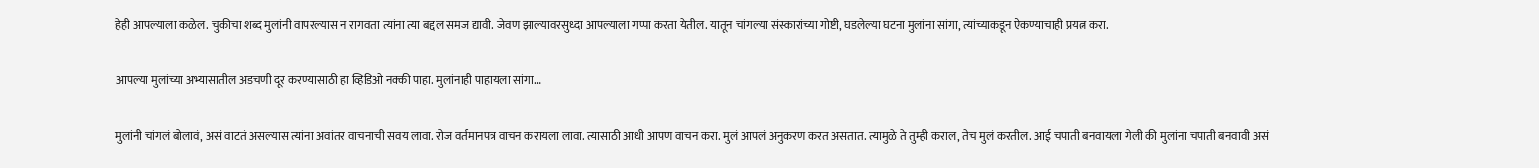हेही आपल्याला कळेल. चुकीचा शब्द मुलांनी वापरल्यास न रागवता त्यांना त्या बद्दल समज द्यावी. जेवण झाल्यावरसुध्दा आपल्याला गप्पा करता येतील. यातून चांगल्या संस्कारांच्या गोष्टी, घडलेल्या घटना मुलांना सांगा, त्यांच्याकडून ऐकण्याचाही प्रयत्न करा.

आपल्या मुलांच्या अभ्यासातील अडचणी दूर करण्यासाठी हा व्हिडिओ नक्की पाहा. मुलांनाही पाहायला सांगा…

मुलांनी चांगलं बोलावं, असं वाटतं असल्यास त्यांना अवांतर वाचनाची सवय लावा. रोज वर्तमानपत्र वाचन करायला लावा. त्यासाठी आधी आपण वाचन करा. मुलं आपलं अनुकरण करत असतात. त्यामुळे ते तुम्ही कराल, तेच मुलं करतील. आई चपाती बनवायला गेली की मुलांना चपाती बनवावी असं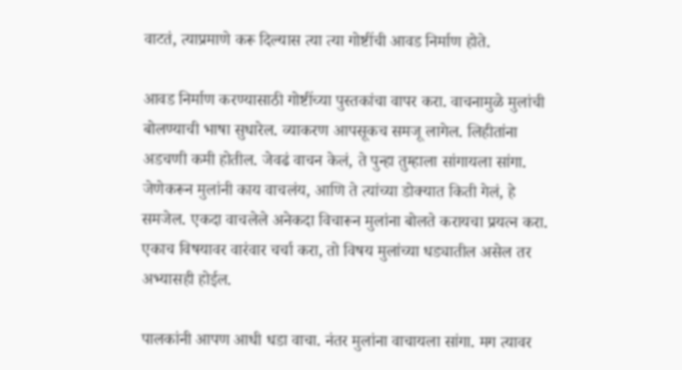वाटतं, त्याप्रमाणे करू दिल्यास त्या त्या गोष्टींची आवड निर्माण होते.

आवड निर्माण करण्यासाठी गोष्टींच्या पुस्तकांचा वापर करा. वाचनामुळे मुलांची बोलण्याची भाषा सुधारेल. व्याकरण आपसूकच समजू लागेल. लिहीतांना अडचणी कमी होतील. जेवढं वाचन केलं, ते पुन्हा तुम्हाला सांगायला सांगा. जेणेकरून मुलांनी काय वाचलंय, आणि ते त्यांच्या डोक्यात किती गेलं, हे समजेल. एकदा वाचलेले अनेकदा विचारून मुलांना बोलते करायचा प्रयत्न करा. एकाच विषयावर वारंवार चर्चा करा, तो विषय मुलांच्या धड्यातील असेल तर अभ्यासही होईल.

पालकांनी आपण आधी धडा वाचा. नंतर मुलांना वाचायला सांगा. मग त्यावर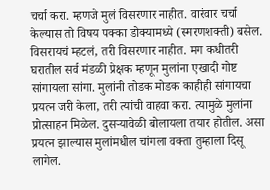चर्चा करा. म्हणजे मुलं विसरणार नाहीत. वारंवार चर्चा केल्यास तो विषय पक्का डोक्यामध्ये (स्मरणशक्ती) बसेल. विसरायचं म्हटलं, तरी विसरणार नाहीत. मग कधीतरी घरातील सर्व मंडळी प्रेक्षक म्हणून मुलांना एखादी गोष्ट सांगायला सांगा. मुलांनी तोडक मोडक काहीही सांगायचा प्रयत्न जरी केला, तरी त्यांची वाहवा करा. त्यामुळे मुलांना प्रोत्साहन मिळेल. दुसऱ्यावेळी बोलायला तयार होतील. असा प्रयत्न झाल्यास मुलांमधील‌ चांगला वक्ता तुम्हाला दिसू लागेल.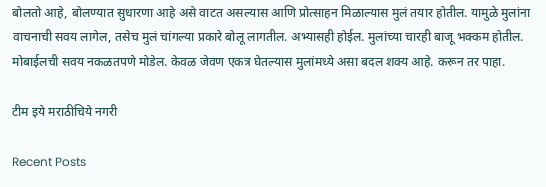बोलतो आहे, बोलण्यात सुधारणा आहे असे वाटत असल्यास आणि प्रोत्साहन मिळाल्यास मुलं तयार होतील. यामुळे मुलांना वाचनाची सवय लागेल, तसेच मुलं चांगल्या प्रकारे बोलू लागतील. अभ्यासही होईल. मुलांच्या चारही बाजू भक्कम होतील. मोबाईलची सवय नकळतपणे मोडेल. केवळ जेवण एकत्र घेतल्यास मुलांमध्ये असा बदल शक्य आहे. करून तर पाहा.

टीम इये मराठीचिये नगरी

Recent Posts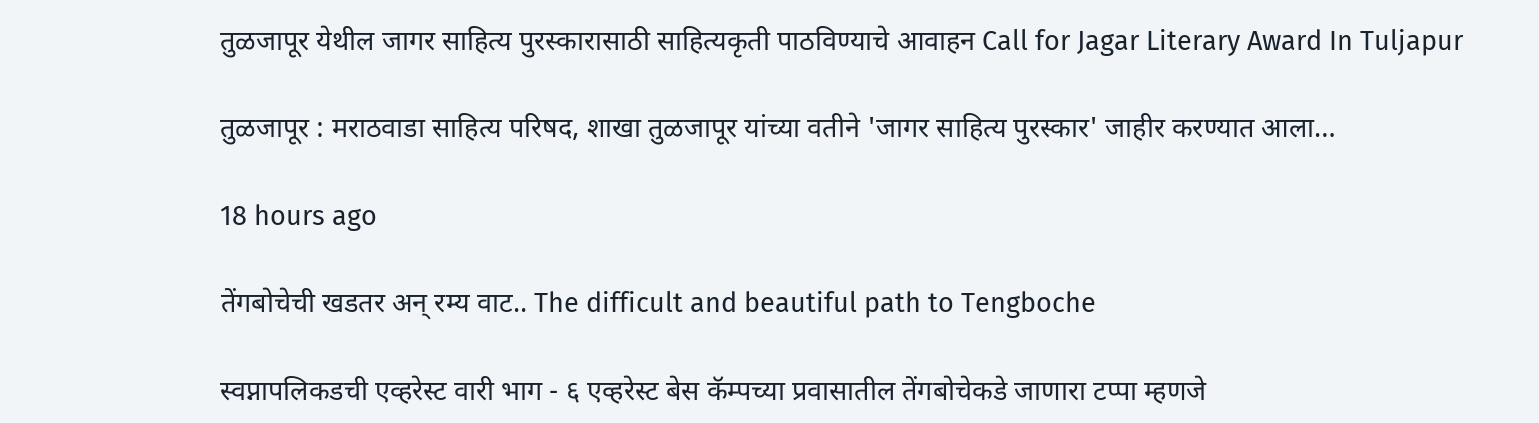तुळजापूर येथील जागर साहित्य पुरस्कारासाठी साहित्यकृती पाठविण्याचे आवाहन Call for Jagar Literary Award In Tuljapur

तुळजापूर : मराठवाडा साहित्य परिषद, शाखा तुळजापूर यांच्या वतीने 'जागर साहित्य पुरस्कार' जाहीर करण्यात आला…

18 hours ago

तेंगबोचेची खडतर अन् रम्य वाट.. The difficult and beautiful path to Tengboche

स्वप्नापलिकडची एव्हरेस्ट वारी भाग - ६ एव्हरेस्ट बेस कॅम्पच्या प्रवासातील तेंगबोचेकडे जाणारा टप्पा म्हणजे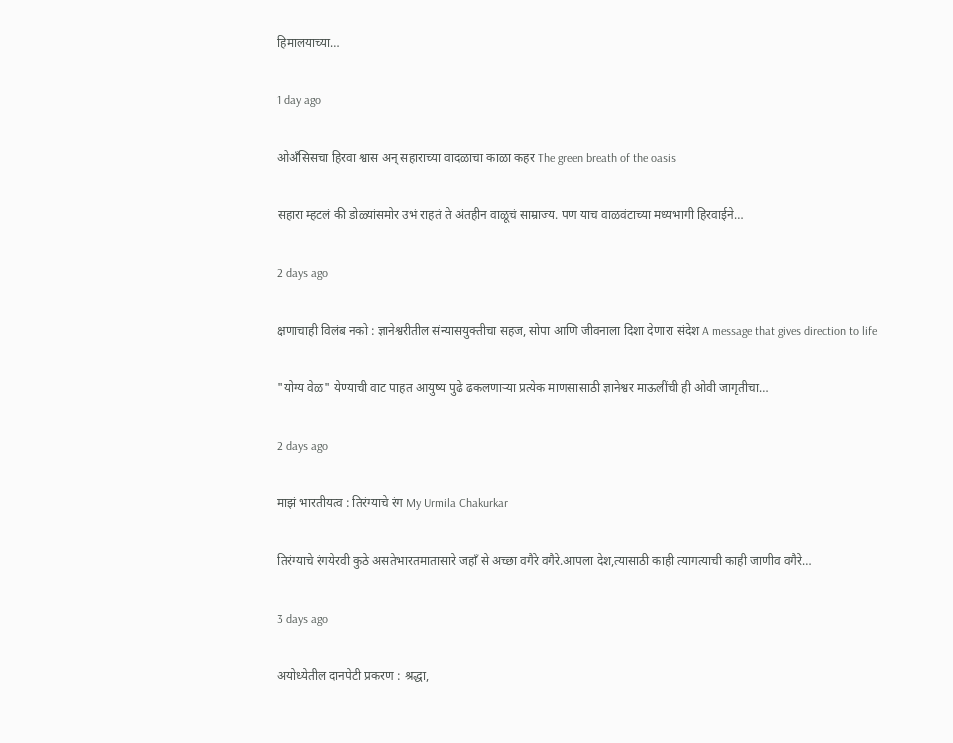हिमालयाच्या…

1 day ago

ओअँसिसचा हिरवा श्वास अन् सहाराच्या वादळाचा काळा कहर The green breath of the oasis

सहारा म्हटलं की डोळ्यांसमोर उभं राहतं ते अंतहीन वाळूचं साम्राज्य. पण याच वाळवंटाच्या मध्यभागी हिरवाईने…

2 days ago

क्षणाचाही विलंब नको : ज्ञानेश्वरीतील संन्यासयुक्तीचा सहज, सोपा आणि जीवनाला दिशा देणारा संदेश A message that gives direction to life

"योग्य वेळ" येण्याची वाट पाहत आयुष्य पुढे ढकलणाऱ्या प्रत्येक माणसासाठी ज्ञानेश्वर माऊलींची ही ओवी जागृतीचा…

2 days ago

माझं भारतीयत्व : तिरंग्याचे रंग My Urmila Chakurkar

तिरंग्याचे रंगयेरवी कुठे असतेभारतमातासारे जहाँ से अच्छा वगैरे वगैरे.आपला देश,त्यासाठी काही त्यागत्याची काही जाणीव वगैरे…

3 days ago

अयोध्येतील दानपेटी प्रकरण : श्रद्धा,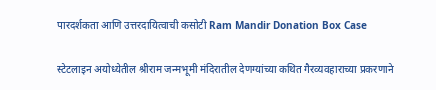पारदर्शकता आणि उत्तरदायित्वाची कसोटी Ram Mandir Donation Box Case

स्टेटलाइन अयोध्येतील श्रीराम जन्मभूमी मंदिरातील देणग्यांच्या कथित गैरव्यवहाराच्या प्रकरणाने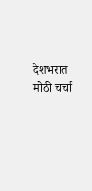देशभरात मोठी चर्चा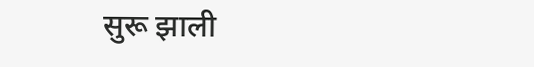सुरू झाली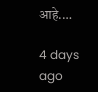आहे.…

4 days ago